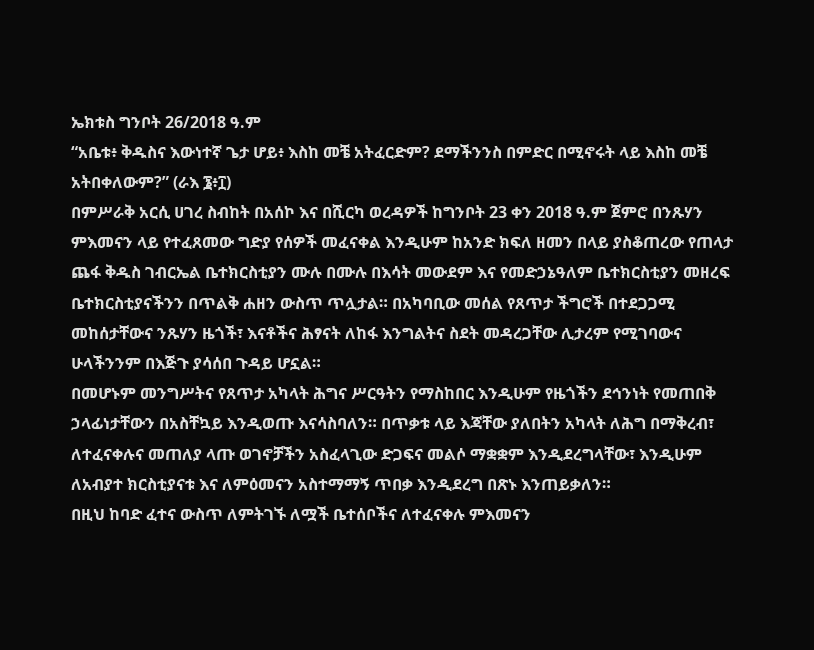ኤክቱስ ግንቦት 26/2018 ዓ.ም
“አቤቱ፥ ቅዱስና እውነተኛ ጌታ ሆይ፥ እስከ መቼ አትፈርድም? ደማችንንስ በምድር በሚኖሩት ላይ እስከ መቼ አትበቀለውም?” (ራእ ፮፥፲)
በምሥራቅ አርሲ ሀገረ ስብከት በአሰኮ እና በሺርካ ወረዳዎች ከግንቦት 23 ቀን 2018 ዓ.ም ጀምሮ በንጹሃን ምእመናን ላይ የተፈጸመው ግድያ የሰዎች መፈናቀል እንዲሁም ከአንድ ክፍለ ዘመን በላይ ያስቆጠረው የጠላታ ጨፋ ቅዱስ ገብርኤል ቤተክርስቲያን ሙሉ በሙሉ በእሳት መውደም እና የመድኃኔዓለም ቤተክርስቲያን መዘረፍ ቤተክርስቲያናችንን በጥልቅ ሐዘን ውስጥ ጥሏታል። በአካባቢው መሰል የጸጥታ ችግሮች በተደጋጋሚ መከሰታቸውና ንጹሃን ዜጎች፣ እናቶችና ሕፃናት ለከፋ እንግልትና ስደት መዳረጋቸው ሊታረም የሚገባውና ሁላችንንም በእጅጉ ያሳሰበ ጉዳይ ሆኗል።
በመሆኑም መንግሥትና የጸጥታ አካላት ሕግና ሥርዓትን የማስከበር እንዲሁም የዜጎችን ደኅንነት የመጠበቅ ኃላፊነታቸውን በአስቸኳይ እንዲወጡ እናሳስባለን። በጥቃቱ ላይ እጃቸው ያለበትን አካላት ለሕግ በማቅረብ፣ ለተፈናቀሉና መጠለያ ላጡ ወገኖቻችን አስፈላጊው ድጋፍና መልሶ ማቋቋም እንዲደረግላቸው፣ እንዲሁም ለአብያተ ክርስቲያናቱ እና ለምዕመናን አስተማማኝ ጥበቃ እንዲደረግ በጽኑ እንጠይቃለን።
በዚህ ከባድ ፈተና ውስጥ ለምትገኙ ለሟች ቤተሰቦችና ለተፈናቀሉ ምእመናን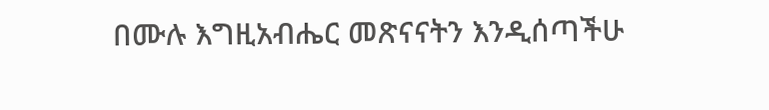በሙሉ እግዚአብሔር መጽናናትን እንዲሰጣችሁ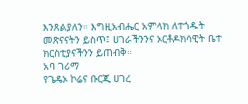እንጸልያለን። እግዚአብሔር አምላክ ለተጎዱት መጽናናትን ይስጥ፤ ሀገራችንንና ኦርቶዶክሳዊት ቤተ ክርስቲያናችንን ይጠብቅ።
አባ ገሪማ
የጌዴኦ ኮሬና ቡርጂ ሀገረ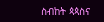ስብከት ጳጳስና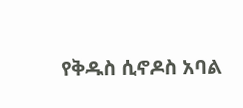የቅዱስ ሲኖዶስ አባል